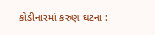કોડીનારમાં કરુણ ઘટના :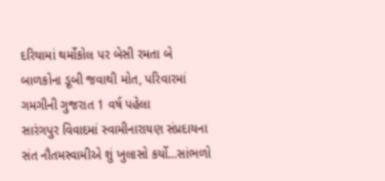દરિયામાં થર્મોકોલ પર બેસી રમતા બે બાળકોના ડૂબી જવાથી મોત, પરિવારમાં ગમગીની ગુજરાત 1 વર્ષ પહેલા
સારંગપુર વિવાદમાં સ્વામીનારાયણ સંપ્રદાયના સંત નૌતમસ્વામીએ શું ખુલાસો કર્યો…સાંભળો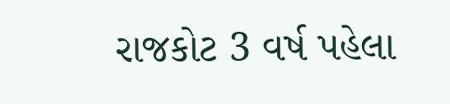રાજકોટ 3 વર્ષ પહેલા